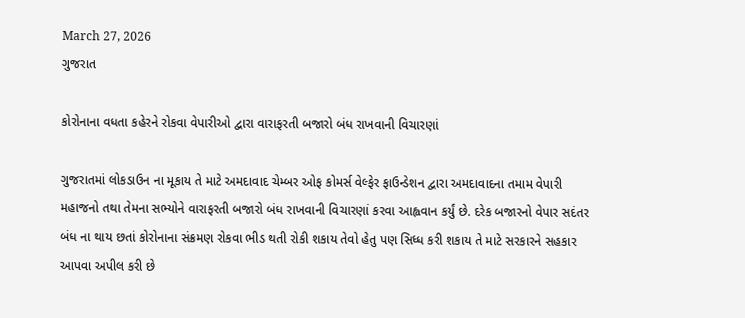March 27, 2026
ગુજરાત

કોરોનાના વધતા કહેરને રોકવા વેપારીઓ દ્વારા વારાફરતી બજારો બંધ રાખવાની વિચારણાં

ગુજરાતમાં લોકડાઉન ના મૂકાય તે માટે અમદાવાદ ચેમ્બર ઓફ કોમર્સ વેલ્ફેર ફાઉન્ડેશન દ્વારા અમદાવાદના તમામ વેપારી મહાજનો તથા તેમના સભ્યોને વારાફરતી બજારો બંધ રાખવાની વિચારણાં કરવા આહ્વવાન કર્યું છે. દરેક બજારનો વેપાર સદંતર બંધ ના થાય છતાં કોરોનાના સંક્રમણ રોકવા ભીડ થતી રોકી શકાય તેવો હેતુ પણ સિધ્ધ કરી શકાય તે માટે સરકારને સહકાર આપવા અપીલ કરી છે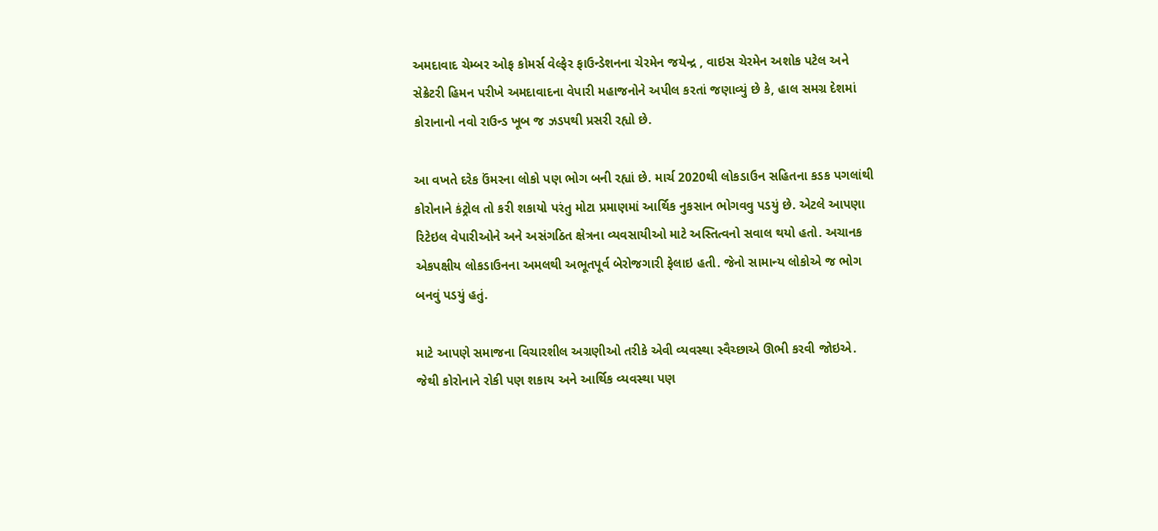અમદાવાદ ચેમ્બર ઓફ કોમર્સ વેલ્ફેર ફાઉન્ડેશનના ચેરમેન જયેન્દ્ર , વાઇસ ચેરમેન અશોક પટેલ અને સેક્રેટરી હિમન પરીખે અમદાવાદના વેપારી મહાજનોને અપીલ કરતાં જણાવ્યું છે કે, હાલ સમગ્ર દેશમાં કોરાનાનો નવો રાઉન્ડ ખૂબ જ ઝડપથી પ્રસરી રહ્યો છે.

આ વખતે દરેક ઉંમરના લોકો પણ ભોગ બની રહ્યાં છે. માર્ચ 2020થી લોકડાઉન સહિતના કડક પગલાંથી કોરોનાને કંટ્રોલ તો કરી શકાયો પરંતુ મોટા પ્રમાણમાં આર્થિક નુકસાન ભોગવવુ પડયું છે. એટલે આપણા રિટેઇલ વેપારીઓને અને અસંગઠિત ક્ષેત્રના વ્યવસાયીઓ માટે અસ્તિત્વનો સવાલ થયો હતો. અચાનક એકપક્ષીય લોકડાઉનના અમલથી અભૂતપૂર્વ બેરોજગારી ફેલાઇ હતી. જેનો સામાન્ય લોકોએ જ ભોગ બનવું પડયું હતું.

માટે આપણે સમાજના વિચારશીલ અગ્રણીઓ તરીકે એવી વ્યવસ્થા સ્વૈચ્છાએ ઊભી કરવી જોઇએ. જેથી કોરોનાને રોકી પણ શકાય અને આર્થિક વ્યવસ્થા પણ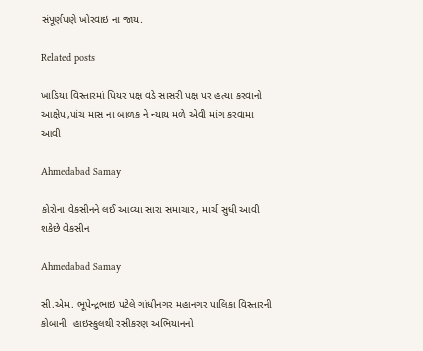સંપૂર્ણપણે ખોરવાઇ ના જાય.

Related posts

ખાડિયા વિસ્તારમાં પિયર પક્ષ વડે સાસરી પક્ષ પર હત્યા કરવાનો આક્ષેપ,પાંચ માસ ના બાળક ને ન્યાય મળે એવી માંગ કરવામા આવી

Ahmedabad Samay

કોરોના વેકસીનને લઈ આવ્યા સારા સમાચાર, માર્ચ સુધી આવી શકેછે વેકસીન

Ahmedabad Samay

સી.એમ. ભૂપેન્દ્રભાઇ પટેલે ગાંધીનગર મહાનગર પાલિકા વિસ્તારની કોબાની  હાઇસ્કુલથી રસીકરણ અભિયાનનો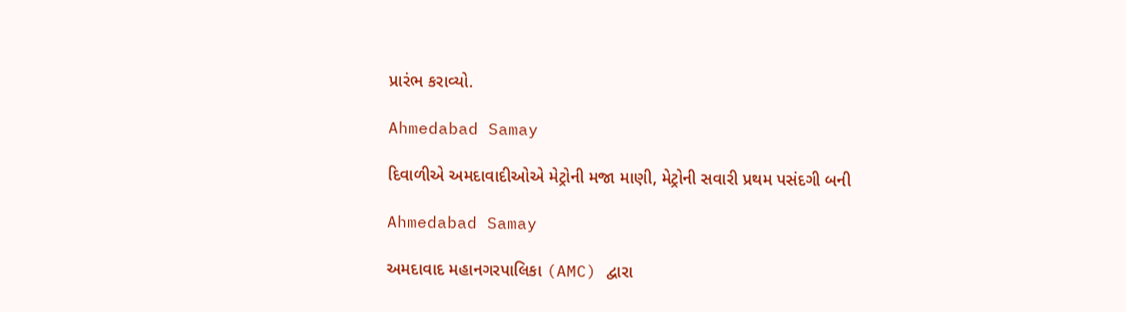પ્રારંભ કરાવ્યો.

Ahmedabad Samay

દિવાળીએ અમદાવાદીઓએ મેટ્રોની મજા માણી, મેટ્રોની સવારી પ્રથમ પસંદગી બની

Ahmedabad Samay

અમદાવાદ મહાનગરપાલિકા (AMC) દ્વારા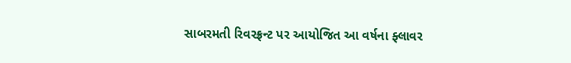સાબરમતી રિવરફ્રન્ટ પર આયોજિત આ વર્ષના ફ્લાવર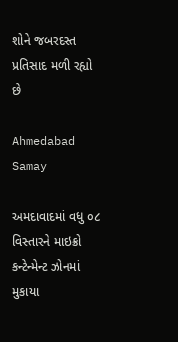શોને જબરદસ્ત પ્રતિસાદ મળી રહ્યો છે

Ahmedabad Samay

અમદાવાદમાં વધુ ૦૮ વિસ્તારને માઇક્રો કન્ટેન્મેન્ટ ઝોનમાં મુકાયા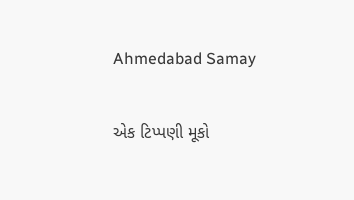Ahmedabad Samay

એક ટિપ્પણી મૂકો